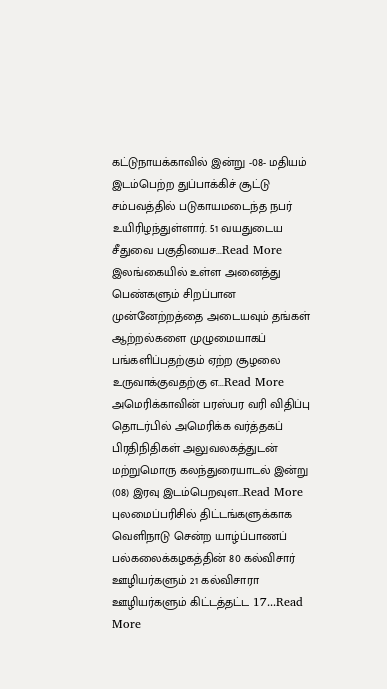கட்டுநாயக்காவில் இன்று -08- மதியம் இடம்பெற்ற துப்பாக்கிச் சூட்டு சம்பவத்தில் படுகாயமடைந்த நபர் உயிரிழந்துள்ளார். 51 வயதுடைய சீதுவை பகுதியைச...Read More
இலங்கையில் உள்ள அனைத்து பெண்களும் சிறப்பான முன்னேற்றத்தை அடையவும் தங்கள் ஆற்றல்களை முழுமையாகப் பங்களிப்பதற்கும் ஏற்ற சூழலை உருவாக்குவதற்கு எ...Read More
அமெரிக்காவின் பரஸ்பர வரி விதிப்பு தொடர்பில் அமெரிக்க வர்த்தகப் பிரதிநிதிகள் அலுவலகத்துடன் மற்றுமொரு கலந்துரையாடல் இன்று (08) இரவு இடம்பெறவுள...Read More
புலமைப்பரிசில் திட்டங்களுக்காக வெளிநாடு சென்ற யாழ்ப்பாணப் பல்கலைக்கழகத்தின் 80 கல்விசார் ஊழியர்களும் 21 கல்விசாரா ஊழியர்களும் கிட்டத்தட்ட 17...Read More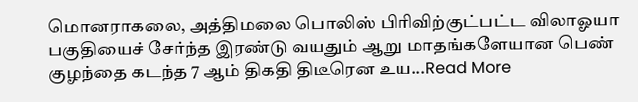மொனராகலை, அத்திமலை பொலிஸ் பிரிவிற்குட்பட்ட விலாஓயா பகுதியைச் சேர்ந்த இரண்டு வயதும் ஆறு மாதங்களேயான பெண் குழந்தை கடந்த 7 ஆம் திகதி திடீரென உய...Read More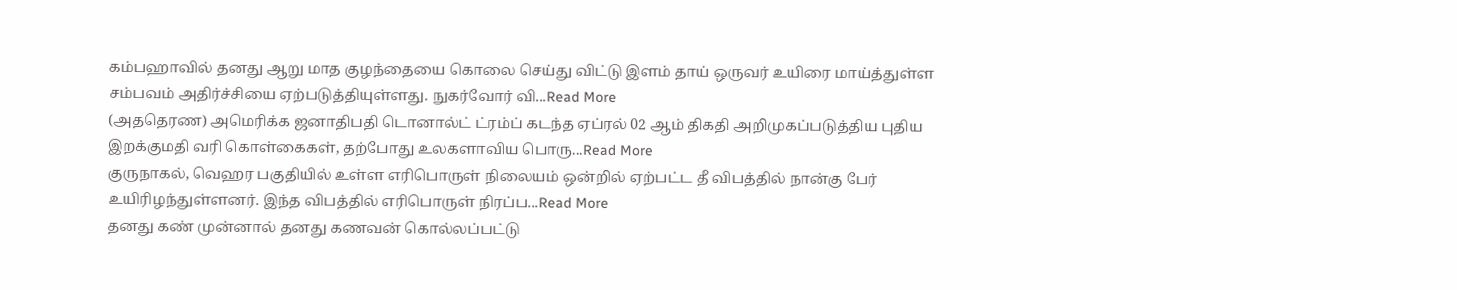கம்பஹாவில் தனது ஆறு மாத குழந்தையை கொலை செய்து விட்டு இளம் தாய் ஒருவர் உயிரை மாய்த்துள்ள சம்பவம் அதிர்ச்சியை ஏற்படுத்தியுள்ளது. நுகர்வோர் வி...Read More
(அததெரண) அமெரிக்க ஜனாதிபதி டொனால்ட் ட்ரம்ப் கடந்த ஏப்ரல் 02 ஆம் திகதி அறிமுகப்படுத்திய புதிய இறக்குமதி வரி கொள்கைகள், தற்போது உலகளாவிய பொரு...Read More
குருநாகல், வெஹர பகுதியில் உள்ள எரிபொருள் நிலையம் ஒன்றில் ஏற்பட்ட தீ விபத்தில் நான்கு பேர் உயிரிழந்துள்ளனர். இந்த விபத்தில் எரிபொருள் நிரப்ப...Read More
தனது கண் முன்னால் தனது கணவன் கொல்லப்பட்டு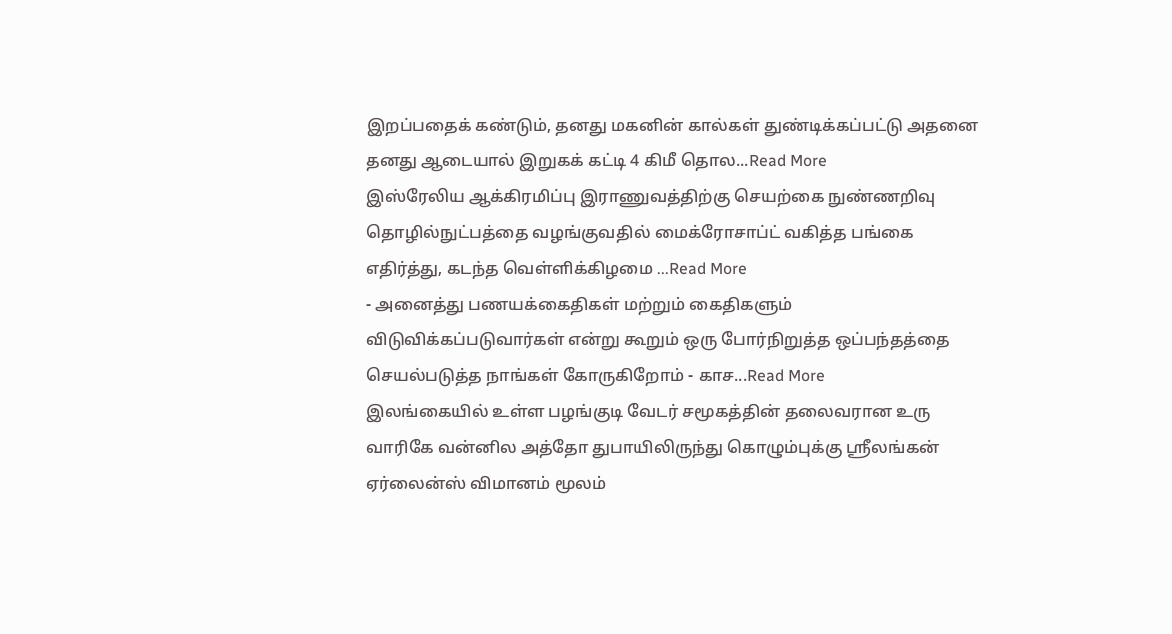இறப்பதைக் கண்டும், தனது மகனின் கால்கள் துண்டிக்கப்பட்டு அதனை தனது ஆடையால் இறுகக் கட்டி 4 கிமீ தொல...Read More
இஸ்ரேலிய ஆக்கிரமிப்பு இராணுவத்திற்கு செயற்கை நுண்ணறிவு தொழில்நுட்பத்தை வழங்குவதில் மைக்ரோசாப்ட் வகித்த பங்கை எதிர்த்து, கடந்த வெள்ளிக்கிழமை ...Read More
- அனைத்து பணயக்கைதிகள் மற்றும் கைதிகளும் விடுவிக்கப்படுவார்கள் என்று கூறும் ஒரு போர்நிறுத்த ஒப்பந்தத்தை செயல்படுத்த நாங்கள் கோருகிறோம் - காச...Read More
இலங்கையில் உள்ள பழங்குடி வேடர் சமூகத்தின் தலைவரான உரு வாரிகே வன்னில அத்தோ துபாயிலிருந்து கொழும்புக்கு ஸ்ரீலங்கன் ஏர்லைன்ஸ் விமானம் மூலம்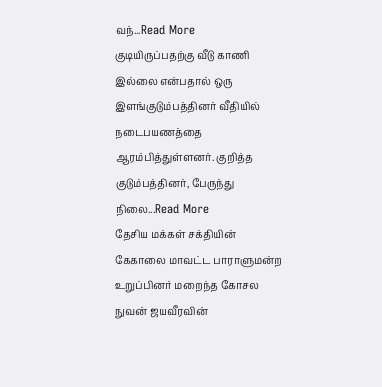வந்...Read More
குடியிருப்பதற்கு வீடு காணி இல்லை என்பதால் ஒரு இளங்குடும்பத்தினர் வீதியில் நடைபயணத்தை ஆரம்பித்துள்ளனர். குறித்த குடும்பத்தினர், பேருந்து நிலை...Read More
தேசிய மக்கள் சக்தியின் கேகாலை மாவட்ட பாராளுமன்ற உறுப்பினர் மறைந்த கோசல நுவன் ஜயவீரவின்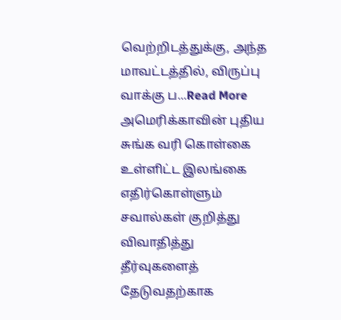வெற்றிடத்துக்கு, அந்த மாவட்டத்தில், விருப்பு வாக்கு ப...Read More
அமெரிக்காவின் புதிய சுங்க வரி கொள்கை உள்ளிட்ட இலங்கை எதிர்கொள்ளும் சவால்கள் குறித்து விவாதித்து தீர்வுகளைத் தேடுவதற்காக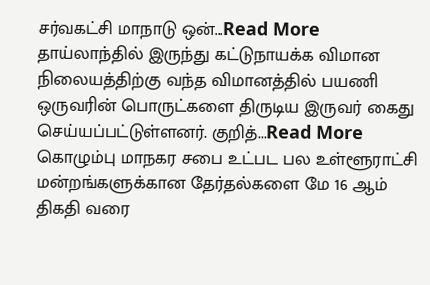சர்வகட்சி மாநாடு ஒன்...Read More
தாய்லாந்தில் இருந்து கட்டுநாயக்க விமான நிலையத்திற்கு வந்த விமானத்தில் பயணி ஒருவரின் பொருட்களை திருடிய இருவர் கைது செய்யப்பட்டுள்ளனர். குறித்...Read More
கொழும்பு மாநகர சபை உட்பட பல உள்ளூராட்சி மன்றங்களுக்கான தேர்தல்களை மே 16 ஆம் திகதி வரை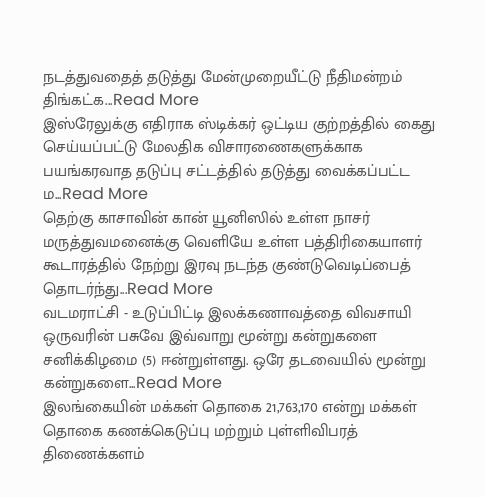நடத்துவதைத் தடுத்து மேன்முறையீட்டு நீதிமன்றம் திங்கட்க...Read More
இஸ்ரேலுக்கு எதிராக ஸ்டிக்கர் ஒட்டிய குற்றத்தில் கைது செய்யப்பட்டு மேலதிக விசாரணைகளுக்காக பயங்கரவாத தடுப்பு சட்டத்தில் தடுத்து வைக்கப்பட்ட ம...Read More
தெற்கு காசாவின் கான் யூனிஸில் உள்ள நாசர் மருத்துவமனைக்கு வெளியே உள்ள பத்திரிகையாளர் கூடாரத்தில் நேற்று இரவு நடந்த குண்டுவெடிப்பைத் தொடர்ந்து...Read More
வடமராட்சி - உடுப்பிட்டி இலக்கணாவத்தை விவசாயி ஒருவரின் பசுவே இவ்வாறு மூன்று கன்றுகளை சனிக்கிழமை (5) ஈன்றுள்ளது. ஒரே தடவையில் மூன்று கன்றுகளை...Read More
இலங்கையின் மக்கள் தொகை 21,763,170 என்று மக்கள் தொகை கணக்கெடுப்பு மற்றும் புள்ளிவிபரத் திணைக்களம்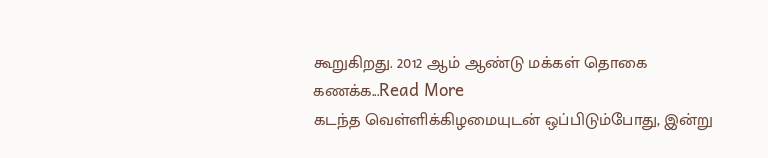கூறுகிறது. 2012 ஆம் ஆண்டு மக்கள் தொகை கணக்க...Read More
கடந்த வெள்ளிக்கிழமையுடன் ஒப்பிடும்போது, இன்று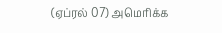(ஏப்ரல் 07) அமெரிக்க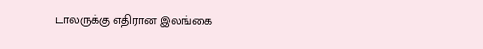டாலருக்கு எதிரான இலங்கை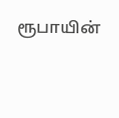ரூபாயின்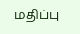மதிப்பு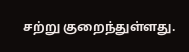சற்று குறைந்துள்ளது.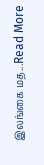இலங்கை மத...Read More